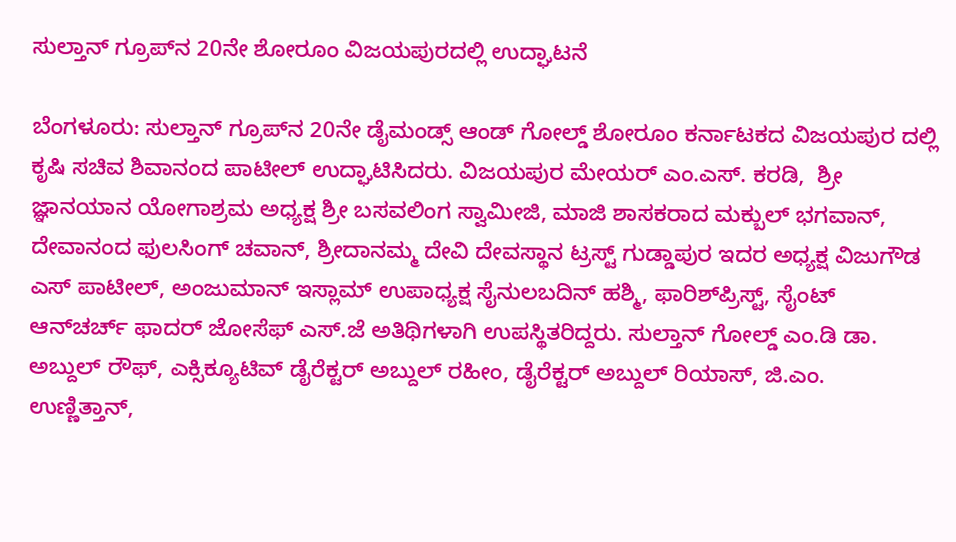ಸುಲ್ತಾನ್ ಗ್ರೂಪ್‌ನ 20ನೇ ಶೋರೂಂ ವಿಜಯಪುರದಲ್ಲಿ ಉದ್ಘಾಟನೆ

ಬೆಂಗಳೂರು: ಸುಲ್ತಾನ್ ಗ್ರೂಪ್‌ನ 20ನೇ ಡೈಮಂಡ್ಸ್ ಆಂಡ್ ಗೋಲ್ಡ್ ಶೋರೂಂ ಕರ್ನಾಟಕದ ವಿಜಯಪುರ ದಲ್ಲಿ ಕೃಷಿ ಸಚಿವ ಶಿವಾನಂದ ಪಾಟೀಲ್ ಉದ್ಘಾಟಿಸಿದರು. ವಿಜಯಪುರ ಮೇಯರ್ ಎಂ.ಎಸ್. ಕರಡಿ,  ಶ್ರೀ ಜ್ಞಾನಯಾನ ಯೋಗಾಶ್ರಮ ಅಧ್ಯಕ್ಷ ಶ್ರೀ ಬಸವಲಿಂಗ ಸ್ವಾಮೀಜಿ, ಮಾಜಿ ಶಾಸಕರಾದ ಮಕ್ಬುಲ್ ಭಗವಾನ್, ದೇವಾನಂದ ಫುಲಸಿಂಗ್ ಚವಾನ್, ಶ್ರೀದಾನಮ್ಮ ದೇವಿ ದೇವಸ್ಥಾನ ಟ್ರಸ್ಟ್ ಗುಡ್ಡಾಪುರ ಇದರ ಅಧ್ಯಕ್ಷ ವಿಜುಗೌಡ ಎಸ್ ಪಾಟೀಲ್, ಅಂಜುಮಾನ್ ಇಸ್ಲಾಮ್ ಉಪಾಧ್ಯಕ್ಷ ಸೈನುಲಬದಿನ್ ಹಶ್ಮಿ, ಫಾರಿಶ್‌ಪ್ರಿಸ್ಟ್, ಸೈಂಟ್ ಆನ್‌ಚರ್ಚ್ ಫಾದರ್ ಜೋಸೆಫ್ ಎಸ್.ಜೆ ಅತಿಥಿಗಳಾಗಿ ಉಪಸ್ಥಿತರಿದ್ದರು. ಸುಲ್ತಾನ್ ಗೋಲ್ಡ್ ಎಂ.ಡಿ ಡಾ. ಅಬ್ದುಲ್ ರೌಫ್, ಎಕ್ಸಿಕ್ಯೂಟಿವ್ ಡೈರೆಕ್ಟರ್ ಅಬ್ದುಲ್ ರಹೀಂ, ಡೈರೆಕ್ಟರ್ ಅಬ್ದುಲ್ ರಿಯಾಸ್, ಜಿ.ಎಂ. ಉಣ್ಣಿತ್ತಾನ್,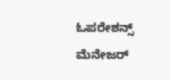ಓಪರೇಶನ್ಸ್ ಮೆನೇಜರ್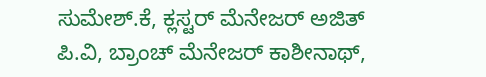ಸುಮೇಶ್.ಕೆ, ಕ್ಲಸ್ಟರ್ ಮೆನೇಜರ್ ಅಜಿತ್ ಪಿ.ವಿ, ಬ್ರಾಂಚ್ ಮೆನೇಜರ್ ಕಾಶೀನಾಥ್,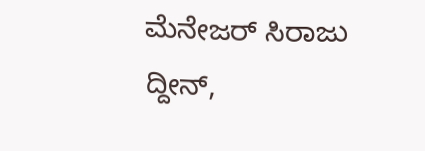ಮೆನೇಜರ್ ಸಿರಾಜು ದ್ದೀನ್,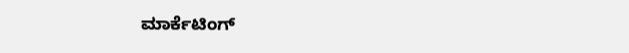ಮಾರ್ಕೆಟಿಂಗ್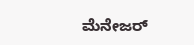ಮೆನೇಜರ್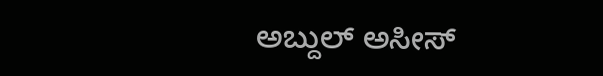ಅಬ್ದುಲ್ ಅಸೀಸ್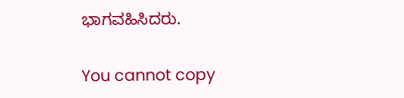ಭಾಗವಹಿಸಿದರು.

You cannot copy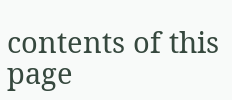contents of this page